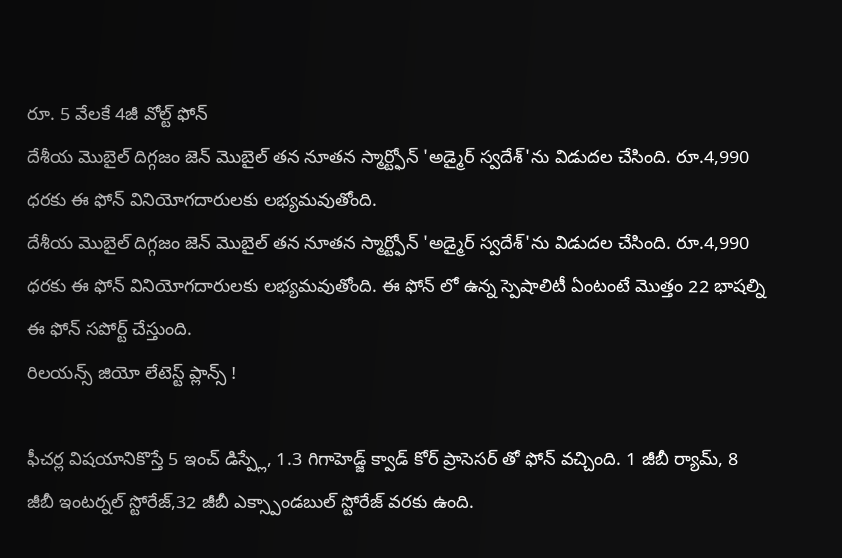రూ. 5 వేలకే 4జీ వోల్ట్ ఫోన్
దేశీయ మొబైల్ దిగ్గజం జెన్ మొబైల్ తన నూతన స్మార్ట్ఫోన్ 'అడ్మైర్ స్వదేశ్'ను విడుదల చేసింది. రూ.4,990 ధరకు ఈ ఫోన్ వినియోగదారులకు లభ్యమవుతోంది.
దేశీయ మొబైల్ దిగ్గజం జెన్ మొబైల్ తన నూతన స్మార్ట్ఫోన్ 'అడ్మైర్ స్వదేశ్'ను విడుదల చేసింది. రూ.4,990 ధరకు ఈ ఫోన్ వినియోగదారులకు లభ్యమవుతోంది. ఈ ఫోన్ లో ఉన్న స్పెషాలిటీ ఏంటంటే మొత్తం 22 భాషల్ని ఈ ఫోన్ సపోర్ట్ చేస్తుంది.
రిలయన్స్ జియో లేటెస్ట్ ప్లాన్స్ !

ఫీచర్ల విషయానికొస్తే 5 ఇంచ్ డిస్ప్లే, 1.3 గిగాహెడ్జ్ క్వాడ్ కోర్ ప్రాసెసర్ తో ఫోన్ వచ్చింది. 1 జీబీ ర్యామ్, 8 జీబీ ఇంటర్నల్ స్టోరేజ్,32 జీబీ ఎక్స్పాండబుల్ స్టోరేజ్ వరకు ఉంది.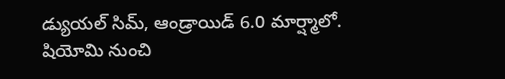డ్యుయల్ సిమ్, ఆండ్రాయిడ్ 6.0 మార్ష్మాలో.
షియోమి నుంచి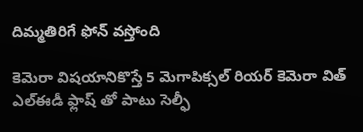దిమ్మతిరిగే ఫోన్ వస్తోంది

కెమెరా విషయానికొస్తే 5 మెగాపిక్సల్ రియర్ కెమెరా విత్ ఎల్ఈడీ ఫ్లాష్ తో పాటు సెల్ఫీ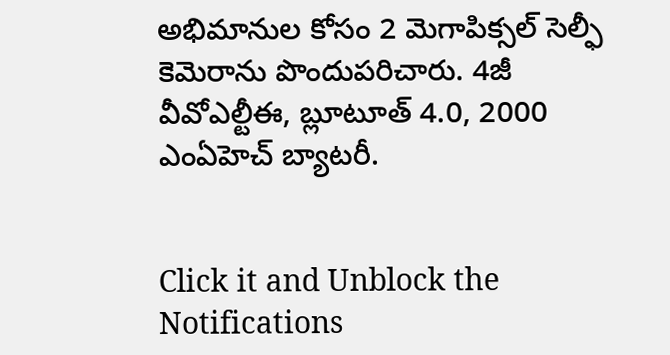అభిమానుల కోసం 2 మెగాపిక్సల్ సెల్ఫీ కెమెరాను పొందుపరిచారు. 4జీ వీవోఎల్టీఈ, బ్లూటూత్ 4.0, 2000 ఎంఏహెచ్ బ్యాటరీ.


Click it and Unblock the Notifications